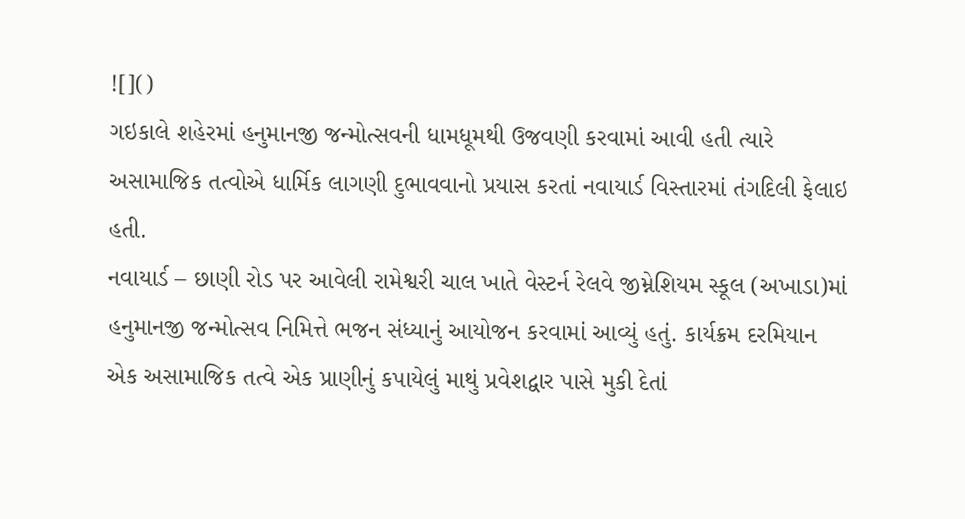![]()
ગઇકાલે શહેરમાં હનુમાનજી જન્મોત્સવની ધામધૂમથી ઉજવણી કરવામાં આવી હતી ત્યારે અસામાજિક તત્વોએ ધાર્મિક લાગણી દુભાવવાનો પ્રયાસ કરતાં નવાયાર્ડ વિસ્તારમાં તંગદિલી ફેલાઇ હતી.
નવાયાર્ડ – છાણી રોડ પર આવેલી રામેશ્વરી ચાલ ખાતે વેસ્ટર્ન રેલવે જીમ્નેશિયમ સ્કૂલ (અખાડા)માં હનુમાનજી જન્મોત્સવ નિમિત્તે ભજન સંધ્યાનું આયોજન કરવામાં આવ્યું હતું. કાર્યક્રમ દરમિયાન એક અસામાજિક તત્વે એક પ્રાણીનું કપાયેલું માથું પ્રવેશદ્વાર પાસે મુકી દેતાં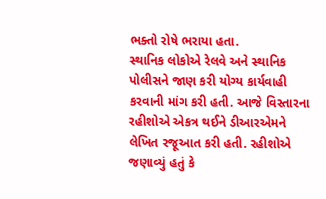ભક્તો રોષે ભરાયા હતા.
સ્થાનિક લોકોએ રેલવે અને સ્થાનિક પોલીસને જાણ કરી યોગ્ય કાર્યવાહી કરવાની માંગ કરી હતી. આજે વિસ્તારના રહીશોએ એકત્ર થઈને ડીઆરએમને લેખિત રજૂઆત કરી હતી. રહીશોએ જણાવ્યું હતું કે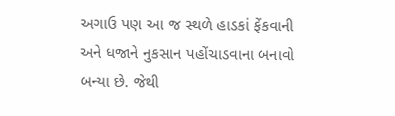અગાઉ પણ આ જ સ્થળે હાડકાં ફેંકવાની અને ધજાને નુકસાન પહોંચાડવાના બનાવો બન્યા છે. જેથી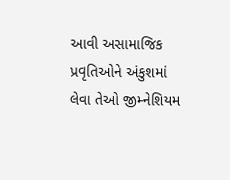આવી અસામાજિક પ્રવૃતિઓને અંકુશમાં લેવા તેઓ જીમ્નેશિયમ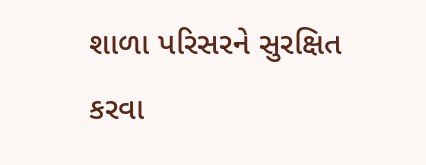શાળા પરિસરને સુરક્ષિત કરવા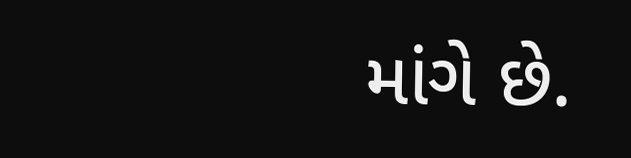માંગે છે.